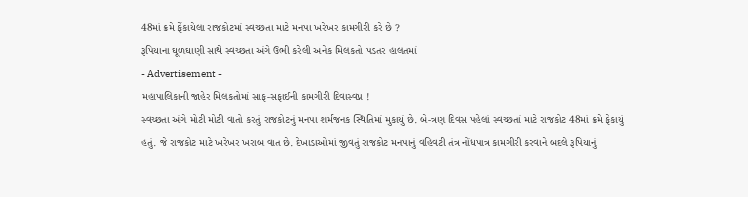48માં ક્રમે ફેંકાયેલા રાજકોટમાં સ્વચ્છતા માટે મનપા ખરેખર કામગીરી કરે છે ?
રૂપિયાના ઘૂળઘાણી સાથે સ્વચ્છતા અંગે ઉભી કરેલી અનેક મિલકતો પડતર હાલતમાં
- Advertisement -
મહાપાલિકાની જાહેર મિલકતોમાં સાફ-સફાઈની કામગીરી દિવાસ્વપ્ન !
સ્વચ્છતા અંગે મોટી મોટી વાતો કરતું રાજકોટનું મનપા શર્મજનક સ્થિતિમાં મુકાયું છે. બે-ત્રણ દિવસ પહેલાં સ્વચ્છતાં માટે રાજકોટ 48માં ક્રમે ફેકાયું હતું. જે રાજકોટ માટે ખરેખર ખરાબ વાત છે. દેખાડાઓમાં જીવતું રાજકોટ મનપાનું વહિવટી તંત્ર નોંધપાત્ર કામગીરી કરવાને બદલે રૂપિયાનું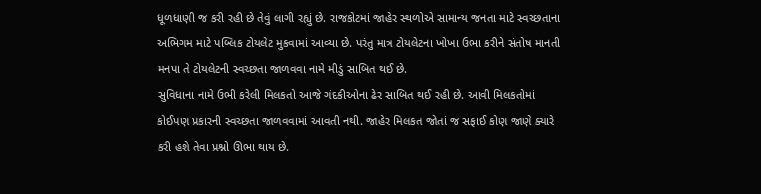ધૂળધાણી જ કરી રહી છે તેવું લાગી રહ્યું છે. રાજકોટમાં જાહેર સ્થળોએ સામાન્ય જનતા માટે સ્વચ્છતાના અભિગમ માટે પબ્લિક ટોયલેટ મુકવામાં આવ્યા છે. પરંતુ માત્ર ટોયલેટના ખોખા ઉભા કરીને સંતોષ માનતી મનપા તે ટોયલેટની સ્વચ્છતા જાળવવા નામે મીડું સાબિત થઈ છે.
સુવિધાના નામે ઉભી કરેલી મિલકતો આજે ગંદકીઓના ઢેર સાબિત થઈ રહી છે. આવી મિલકતોમાં કોઈપણ પ્રકારની સ્વચ્છતા જાળવવામાં આવતી નથી. જાહેર મિલકત જોતાં જ સફાઈ કોણ જાણે ક્યારે કરી હશે તેવા પ્રશ્નો ઊભા થાય છે.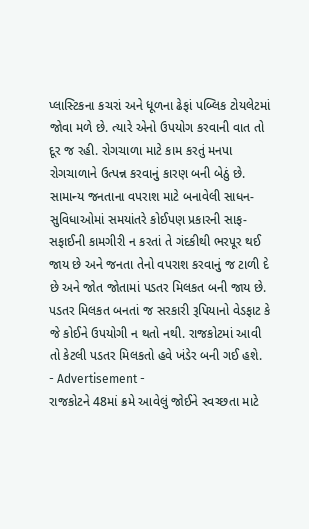પ્લાસ્ટિકના કચરાં અને ધૂળના ઢેફાં પબ્લિક ટોયલેટમાં જોવા મળે છે. ત્યારે એનો ઉપયોગ કરવાની વાત તો દૂર જ રહી. રોગચાળા માટે કામ કરતું મનપા રોગચાળાને ઉત્પન્ન કરવાનું કારણ બની બેઠું છે. સામાન્ય જનતાના વપરાશ માટે બનાવેલી સાધન-સુવિધાઓમાં સમયાંતરે કોઈપણ પ્રકારની સાફ-સફાઈની કામગીરી ન કરતાં તે ગંદકીથી ભરપૂર થઈ જાય છે અને જનતા તેનો વપરાશ કરવાનું જ ટાળી દે છે અને જોત જોતામાં પડતર મિલકત બની જાય છે. પડતર મિલકત બનતાં જ સરકારી રૂપિયાનો વેડફાટ કે જે કોઈને ઉપયોગી ન થતો નથી. રાજકોટમાં આવી તો કેટલી પડતર મિલકતો હવે ખંડેર બની ગઈ હશે.
- Advertisement -
રાજકોટને 48માં ક્રમે આવેલું જોઈને સ્વચ્છતા માટે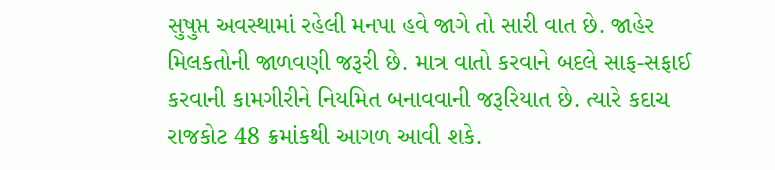સુષુપ્ત અવસ્થામાં રહેલી મનપા હવે જાગે તો સારી વાત છે. જાહેર મિલકતોની જાળવણી જરૂરી છે. માત્ર વાતો કરવાને બદલે સાફ-સફાઈ કરવાની કામગીરીને નિયમિત બનાવવાની જરૂરિયાત છે. ત્યારે કદાચ રાજકોટ 48 ક્રમાંકથી આગળ આવી શકે.